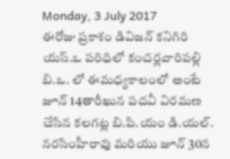Monday, 3 July 2017
ఈరోజు ప్రకాశం డివిజన్ కనిగిరి యస్.ఒ పరిధిలో కంచర్లవారిపల్లి బి.ఒ. లో ఈమధ్యకాలంలో అంటే జూన్ 14తారీఖున పదవీ విరమణ చేసిన కలగట్ల బి.పి.యం డి.యల్. నరసింహీరావు మరియు జూన్ 30న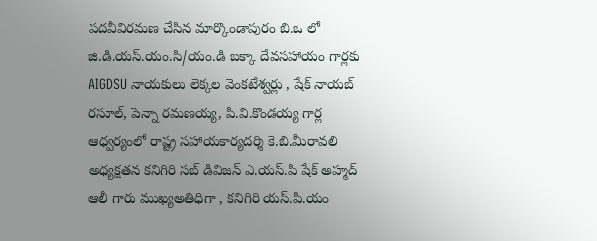పదవీవిరమణ చేసిన మార్కొండాపురం బి.ఒ లో జి.డి.యస్.యం.సి/యం.డి బక్కా దేవసహాయం గార్లకు AIGDSU నాయకులు లెక్కల వెంకటేశ్వర్లు , షేక్ నాయబ్ రసూల్, పెన్నా రమణయ్య, పి.వి.కొండయ్య గార్ల ఆధ్వర్యంలో రాష్ట్ర సహాయకార్యదర్శి కె.బి.మీరావలి అధ్యక్షతన కనిగిరి సబ్ డివిజన్ ఎ.యస్.పి షేక్ అహ్మద్ ఆలీ గారు ముఖ్యఅతిధిగా , కనిగిరి యస్.పి.యం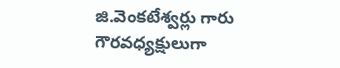జి.వెంకటేశ్వర్లు గారు గౌరవధ్యక్షులుగా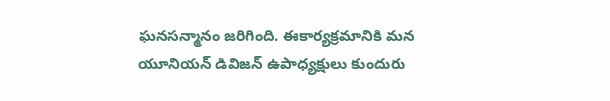ఘనసన్మానం జరిగింది. ఈకార్యక్రమానికి మన యూనియన్ డివిజన్ ఉపాధ్యక్షులు కుందురు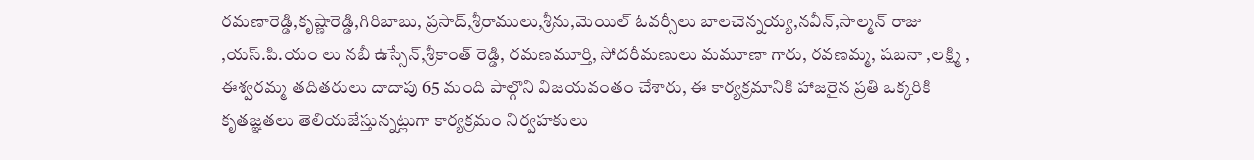రమణారెడ్డి,కృష్ణారెడ్డి,గిరిబాబు, ప్రసాద్,శ్రీరాములు,శ్రీను,మెయిల్ ఓవర్సీలు బాలచెన్నయ్య,నవీన్,సాల్మన్ రాజు ,యస్.పి.యం లు నబీ ఉస్సేన్,శ్రీకాంత్ రెడ్డి, రమణమూర్తి, సోదరీమణులు మమూణా గారు, రవణమ్మ, షబనా ,లక్ష్మి , ఈశ్వరమ్మ తదితరులు దాదాపు 65 మంది పాల్గొని విజయవంతం చేశారు, ఈ కార్యక్రమానికి హాజరైన ప్రతి ఒక్కరికి కృతజ్ఞతలు తెలియజేస్తున్నట్లుగా కార్యక్రమం నిర్వహకులు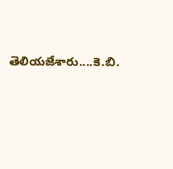తెలియజేశారు....కె.బి.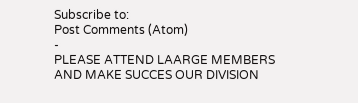Subscribe to:
Post Comments (Atom)
-
PLEASE ATTEND LAARGE MEMBERS AND MAKE SUCCES OUR DIVISION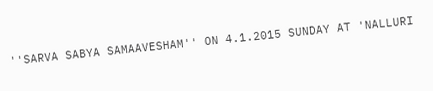''SARVA SABYA SAMAAVESHAM'' ON 4.1.2015 SUNDAY AT 'NALLURI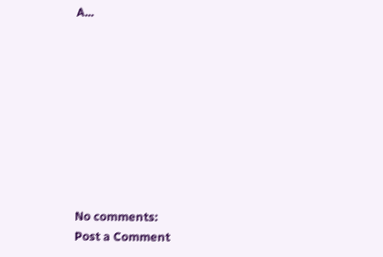A...









No comments:
Post a Comment